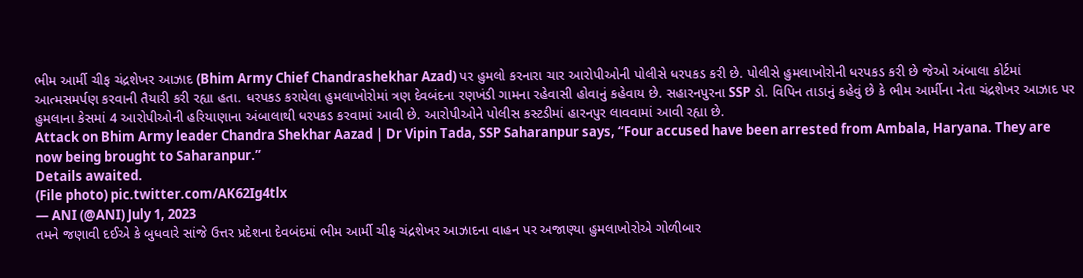ભીમ આર્મી ચીફ ચંદ્રશેખર આઝાદ (Bhim Army Chief Chandrashekhar Azad) પર હુમલો કરનારા ચાર આરોપીઓની પોલીસે ધરપકડ કરી છે. પોલીસે હુમલાખોરોની ધરપકડ કરી છે જેઓ અંબાલા કોર્ટમાં આત્મસમર્પણ કરવાની તૈયારી કરી રહ્યા હતા. ધરપકડ કરાયેલા હુમલાખોરોમાં ત્રણ દેવબંદના રણખંડી ગામના રહેવાસી હોવાનું કહેવાય છે. સહારનપુરના SSP ડો. વિપિન તાડાનું કહેવું છે કે ભીમ આર્મીના નેતા ચંદ્રશેખર આઝાદ પર હુમલાના કેસમાં 4 આરોપીઓની હરિયાણાના અંબાલાથી ધરપકડ કરવામાં આવી છે. આરોપીઓને પોલીસ કસ્ટડીમાં હારનપુર લાવવામાં આવી રહ્યા છે.
Attack on Bhim Army leader Chandra Shekhar Aazad | Dr Vipin Tada, SSP Saharanpur says, “Four accused have been arrested from Ambala, Haryana. They are now being brought to Saharanpur.”
Details awaited.
(File photo) pic.twitter.com/AK62Ig4tlx
— ANI (@ANI) July 1, 2023
તમને જણાવી દઈએ કે બુધવારે સાંજે ઉત્તર પ્રદેશના દેવબંદમાં ભીમ આર્મી ચીફ ચંદ્રશેખર આઝાદના વાહન પર અજાણ્યા હુમલાખોરોએ ગોળીબાર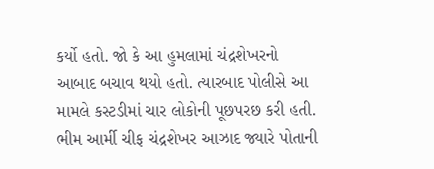કર્યો હતો. જો કે આ હુમલામાં ચંદ્રશેખરનો આબાદ બચાવ થયો હતો. ત્યારબાદ પોલીસે આ મામલે કસ્ટડીમાં ચાર લોકોની પૂછપરછ કરી હતી.
ભીમ આર્મી ચીફ ચંદ્રશેખર આઝાદ જ્યારે પોતાની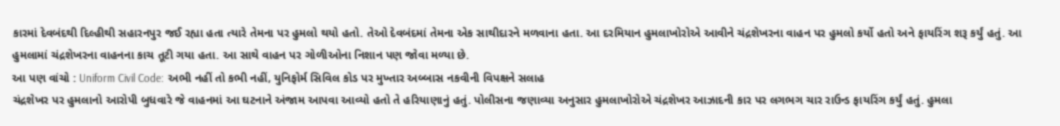કારમાં દેવબંદથી દિલ્હીથી સહારનપુર જઈ રહ્યા હતા ત્યારે તેમના પર હુમલો થયો હતો. તેઓ દેવબંદમાં તેમના એક સાથીદારને મળવાના હતા. આ દરમિયાન હુમલાખોરોએ આવીને ચંદ્રશેખરના વાહન પર હુમલો કર્યો હતો અને ફાયરિંગ શરૂ કર્યું હતું. આ હુમલામાં ચંદ્રશેખરના વાહનના કાચ તૂટી ગયા હતા. આ સાથે વાહન પર ગોળીઓના નિશાન પણ જોવા મળ્યા છે.
આ પણ વાંચો : Uniform Civil Code: અભી નહીં તો કભી નહીં, યુનિફોર્મ સિવિલ કોડ પર મુખ્તાર અબ્બાસ નકવીની વિપક્ષને સલાહ
ચંદ્રશેખર પર હુમલાનો આરોપી બુધવારે જે વાહનમાં આ ઘટનાને અંજામ આપવા આવ્યો હતો તે હરિયાણાનું હતું. પોલીસના જણાવ્યા અનુસાર હુમલાખોરોએ ચંદ્રશેખર આઝાદની કાર પર લગભગ ચાર રાઉન્ડ ફાયરિંગ કર્યું હતું. હુમલા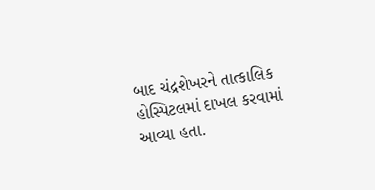બાદ ચંદ્રશેખરને તાત્કાલિક હોસ્પિટલમાં દાખલ કરવામાં આવ્યા હતા.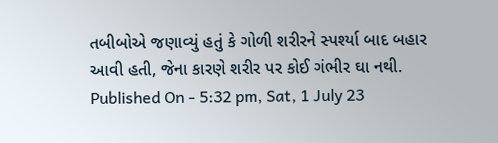તબીબોએ જણાવ્યું હતું કે ગોળી શરીરને સ્પર્શ્યા બાદ બહાર આવી હતી, જેના કારણે શરીર પર કોઈ ગંભીર ઘા નથી.
Published On - 5:32 pm, Sat, 1 July 23